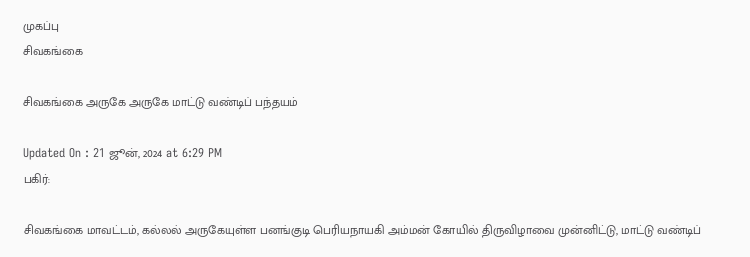முகப்பு
சிவகங்கை

சிவகங்கை அருகே அருகே மாட்டு வண்டிப் பந்தயம்

Updated On : 21 ஜூன், 2024 at 6:29 PM
பகிர்:

சிவகங்கை மாவட்டம், கல்லல் அருகேயுள்ள பனங்குடி பெரியநாயகி அம்மன் கோயில் திருவிழாவை முன்னிட்டு, மாட்டு வண்டிப்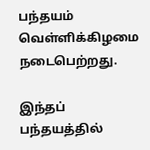பந்தயம் வெள்ளிக்கிழமை நடைபெற்றது.

இந்தப் பந்தயத்தில்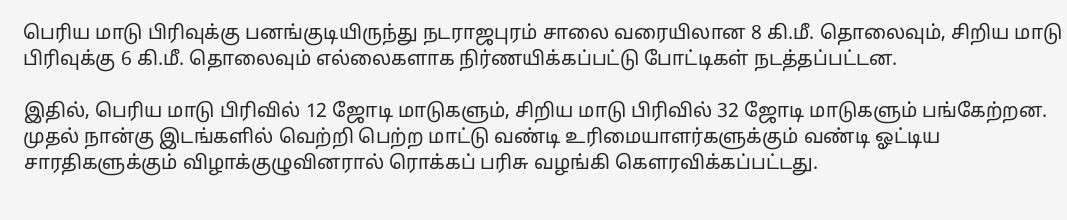பெரிய மாடு பிரிவுக்கு பனங்குடியிருந்து நடராஜபுரம் சாலை வரையிலான 8 கி.மீ. தொலைவும், சிறிய மாடு பிரிவுக்கு 6 கி.மீ. தொலைவும் எல்லைகளாக நிர்ணயிக்கப்பட்டு போட்டிகள் நடத்தப்பட்டன.

இதில், பெரிய மாடு பிரிவில் 12 ஜோடி மாடுகளும், சிறிய மாடு பிரிவில் 32 ஜோடி மாடுகளும் பங்கேற்றன. முதல் நான்கு இடங்களில் வெற்றி பெற்ற மாட்டு வண்டி உரிமையாளர்களுக்கும் வண்டி ஓட்டிய சாரதிகளுக்கும் விழாக்குழுவினரால் ரொக்கப் பரிசு வழங்கி கௌரவிக்கப்பட்டது.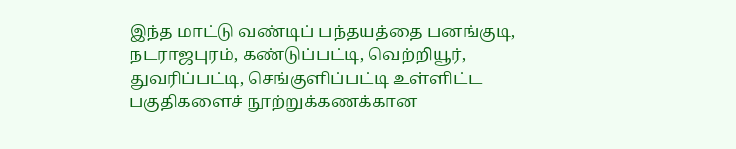இந்த மாட்டு வண்டிப் பந்தயத்தை பனங்குடி, நடராஜபுரம், கண்டுப்பட்டி, வெற்றியூர், துவரிப்பட்டி, செங்குளிப்பட்டி உள்ளிட்ட பகுதிகளைச் நூற்றுக்கணக்கான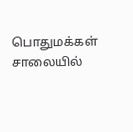பொதுமக்கள் சாலையில்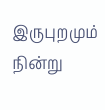இருபுறமும் நின்று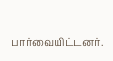பார்வையிட்டனர்.